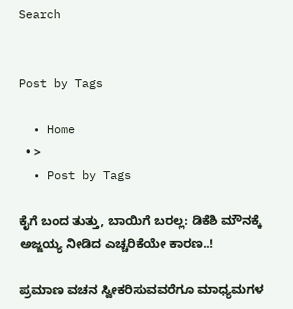Search


Post by Tags

  • Home
  • >
  • Post by Tags

ಕೈಗೆ ಬಂದ ತುತ್ತು, ಬಾಯಿಗೆ ಬರಲ್ಲ: ಡಿಕೆಶಿ ಮೌನಕ್ಕೆ ಅಜ್ಜಯ್ಯ ನೀಡಿದ ಎಚ್ಚರಿಕೆಯೇ ಕಾರಣ..!

ಪ್ರಮಾಣ ವಚನ ಸ್ವೀಕರಿಸುವವರೆಗೂ ಮಾಧ್ಯಮಗಳ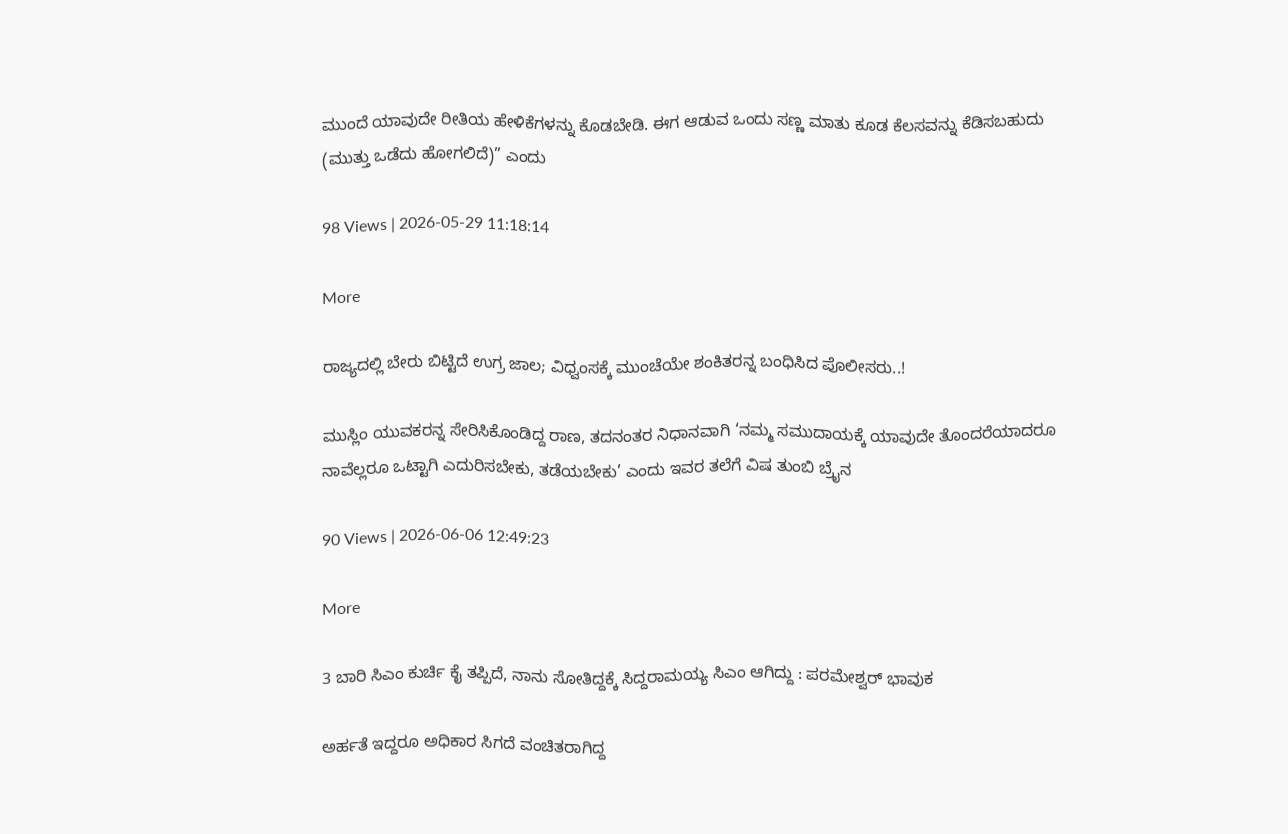ಮುಂದೆ ಯಾವುದೇ ರೀತಿಯ ಹೇಳಿಕೆಗಳನ್ನು ಕೊಡಬೇಡಿ. ಈಗ ಆಡುವ ಒಂದು ಸಣ್ಣ ಮಾತು ಕೂಡ ಕೆಲಸವನ್ನು ಕೆಡಿಸಬಹುದು (ಮುತ್ತು ಒಡೆದು ಹೋಗಲಿದೆ)” ಎಂದು

98 Views | 2026-05-29 11:18:14

More

ರಾಜ್ಯದಲ್ಲಿ ಬೇರು ಬಿಟ್ಟಿದೆ ಉಗ್ರ ಜಾಲ; ವಿಧ್ವಂಸಕ್ಕೆ ಮುಂಚೆಯೇ ಶಂಕಿತರನ್ನ ಬಂಧಿಸಿದ ಪೊಲೀಸರು..!

ಮುಸ್ಲಿಂ ಯುವಕರನ್ನ ಸೇರಿಸಿಕೊಂಡಿದ್ದ ರಾಣ, ತದನಂತರ ನಿಧಾನವಾಗಿ ‘ನಮ್ಮ ಸಮುದಾಯಕ್ಕೆ ಯಾವುದೇ ತೊಂದರೆಯಾದರೂ ನಾವೆಲ್ಲರೂ ಒಟ್ಟಾಗಿ ಎದುರಿಸಬೇಕು, ತಡೆಯಬೇಕು’ ಎಂದು ಇವರ ತಲೆಗೆ ವಿಷ ತುಂಬಿ ಬ್ರೈನ

90 Views | 2026-06-06 12:49:23

More

3 ಬಾರಿ ಸಿಎಂ ಕುರ್ಚಿ ಕೈ ತಪ್ಪಿದೆ, ನಾನು ಸೋತಿದ್ದಕ್ಕೆ ಸಿದ್ದರಾಮಯ್ಯ ಸಿಎಂ ಆಗಿದ್ದು : ಪರಮೇಶ್ವರ್‌ ಭಾವುಕ

ಅರ್ಹತೆ ಇದ್ದರೂ ಅಧಿಕಾರ ಸಿಗದೆ ವಂಚಿತರಾಗಿದ್ದ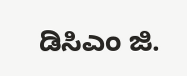ಡಿಸಿಎಂ ಜಿ.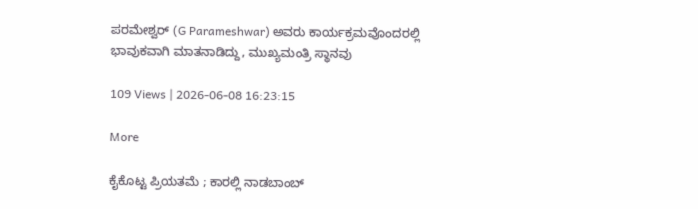ಪರಮೇಶ್ವರ್‌ (G Parameshwar) ಅವರು ಕಾರ್ಯಕ್ರಮವೊಂದರಲ್ಲಿ ಭಾವುಕವಾಗಿ ಮಾತನಾಡಿದ್ದು, ಮುಖ್ಯಮಂತ್ರಿ ಸ್ಥಾನವು

109 Views | 2026-06-08 16:23:15

More

ಕೈಕೊಟ್ಟ ಪ್ರಿಯತಮೆ ; ಕಾರಲ್ಲಿ ನಾಡಬಾಂಬ್‌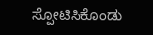ಸ್ಪೋಟಿಸಿಕೊಂಡು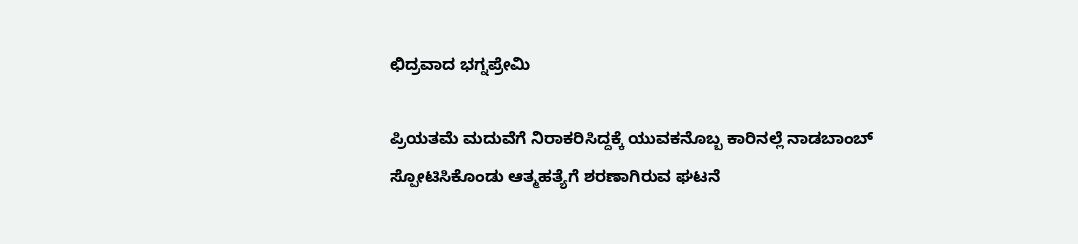ಛಿದ್ರವಾದ ಭಗ್ನಪ್ರೇಮಿ

ಪ್ರಿಯತಮೆ ಮದುವೆಗೆ ನಿರಾಕರಿಸಿದ್ದಕ್ಕೆ ಯುವಕನೊಬ್ಬ ಕಾರಿನಲ್ಲೆ ನಾಡಬಾಂಬ್‌ ಸ್ಪೋಟಿಸಿಕೊಂಡು ಆತ್ಮಹತ್ಯೆಗೆ ಶರಣಾಗಿರುವ ಘಟನೆ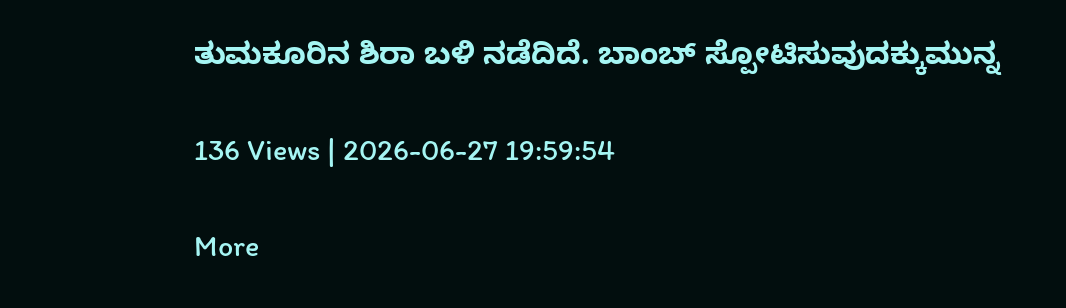ತುಮಕೂರಿನ ಶಿರಾ ಬಳಿ ನಡೆದಿದೆ. ಬಾಂಬ್‌ ಸ್ಪೋಟಿಸುವುದಕ್ಕುಮುನ್ನ

136 Views | 2026-06-27 19:59:54

More